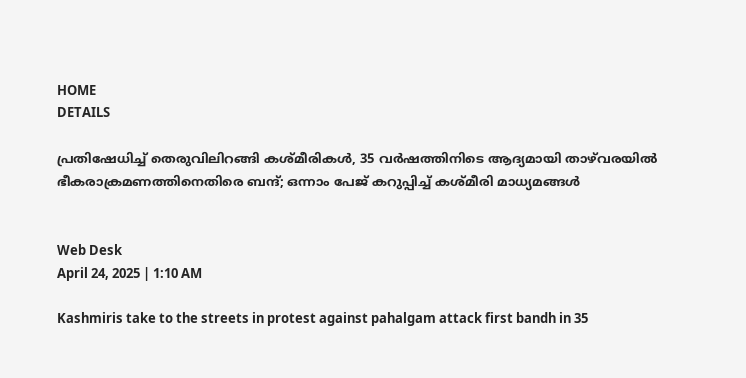HOME
DETAILS

പ്രതിഷേധിച്ച് തെരുവിലിറങ്ങി കശ്മീരികള്‍, 35 വര്‍ഷത്തിനിടെ ആദ്യമായി താഴ്‌വരയില്‍ ഭീകരാക്രമണത്തിനെതിരെ ബന്ദ്; ഒന്നാം പേജ് കറുപ്പിച്ച് കശ്മീരി മാധ്യമങ്ങള്‍


Web Desk
April 24, 2025 | 1:10 AM

Kashmiris take to the streets in protest against pahalgam attack first bandh in 35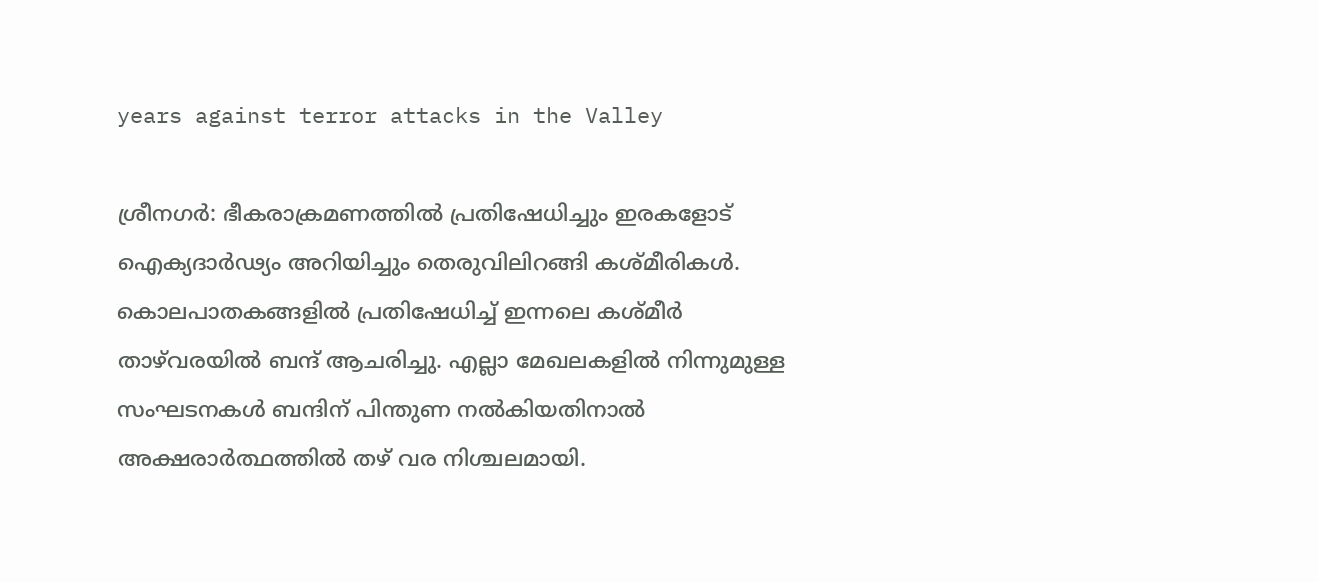years against terror attacks in the Valley

ശ്രീനഗര്‍: ഭീകരാക്രമണത്തില്‍ പ്രതിഷേധിച്ചും ഇരകളോട് ഐക്യദാര്‍ഢ്യം അറിയിച്ചും തെരുവിലിറങ്ങി കശ്മീരികള്‍. കൊലപാതകങ്ങളില്‍ പ്രതിഷേധിച്ച് ഇന്നലെ കശ്മീര്‍ താഴ്‌വരയില്‍ ബന്ദ് ആചരിച്ചു. എല്ലാ മേഖലകളില്‍ നിന്നുമുള്ള സംഘടനകള്‍ ബന്ദിന് പിന്തുണ നല്‍കിയതിനാല്‍ അക്ഷരാര്‍ത്ഥത്തില്‍ തഴ് വര നിശ്ചലമായി.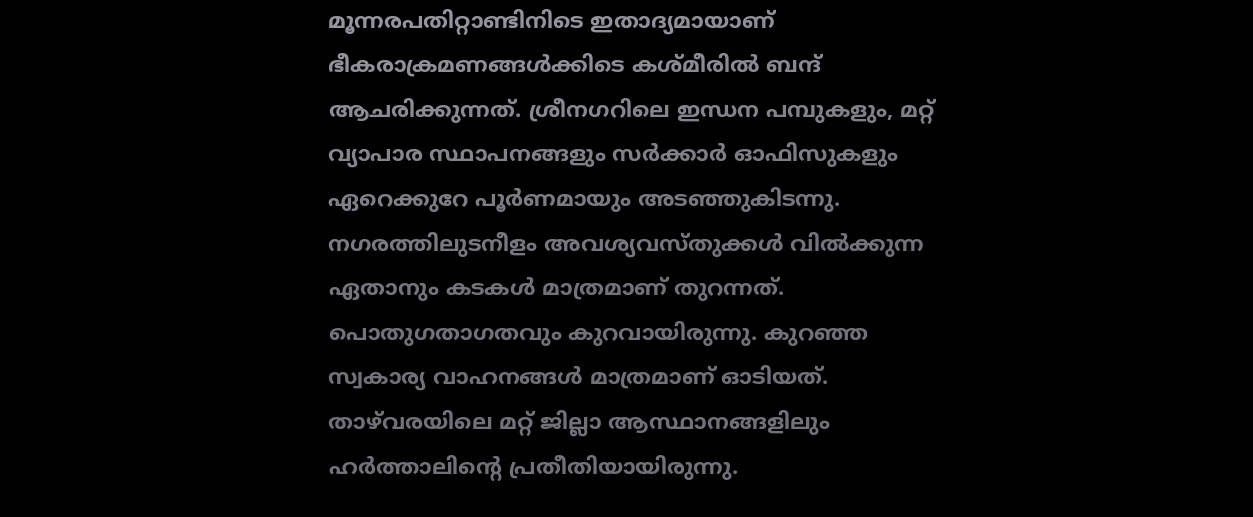മൂന്നരപതിറ്റാണ്ടിനിടെ ഇതാദ്യമായാണ് ഭീകരാക്രമണങ്ങള്‍ക്കിടെ കശ്മീരില്‍ ബന്ദ് ആചരിക്കുന്നത്. ശ്രീനഗറിലെ ഇന്ധന പമ്പുകളും, മറ്റ് വ്യാപാര സ്ഥാപനങ്ങളും സര്‍ക്കാര്‍ ഓഫിസുകളും ഏറെക്കുറേ പൂര്‍ണമായും അടഞ്ഞുകിടന്നു. നഗരത്തിലുടനീളം അവശ്യവസ്തുക്കള്‍ വില്‍ക്കുന്ന ഏതാനും കടകള്‍ മാത്രമാണ് തുറന്നത്. പൊതുഗതാഗതവും കുറവായിരുന്നു. കുറഞ്ഞ സ്വകാര്യ വാഹനങ്ങള്‍ മാത്രമാണ് ഓടിയത്. താഴ്‌വരയിലെ മറ്റ് ജില്ലാ ആസ്ഥാനങ്ങളിലും ഹര്‍ത്താലിന്റെ പ്രതീതിയായിരുന്നു.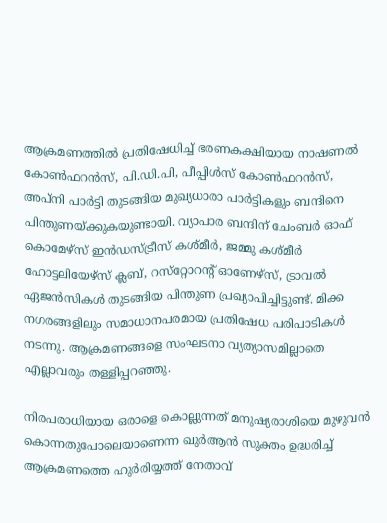ആക്രമണത്തില്‍ പ്രതിഷേധിച്ച് ഭരണകക്ഷിയായ നാഷണല്‍ കോണ്‍ഫറന്‍സ്, പി.ഡി.പി, പീപ്പിള്‍സ് കോണ്‍ഫറന്‍സ്, അപ്‌നി പാര്‍ട്ടി തുടങ്ങിയ മുഖ്യധാരാ പാര്‍ട്ടികളും ബന്ദിനെ പിന്തുണയ്ക്കുകയുണ്ടായി. വ്യാപാര ബന്ദിന് ചേംബര്‍ ഓഫ് കൊമേഴ്‌സ് ഇന്‍ഡസ്ട്രീസ് കശ്മീര്‍, ജമ്മു കശ്മീര്‍ ഹോട്ടലിയേഴ്‌സ് ക്ലബ്, റസ്‌റ്റോറന്റ് ഓണേഴ്‌സ്, ട്രാവല്‍ ഏജന്‍സികള്‍ തുടങ്ങിയ പിന്തുണ പ്രഖ്യാപിച്ചിട്ടുണ്ട്. മിക്ക നഗരങ്ങളിലും സമാധാനപരമായ പ്രതിഷേധ പരിപാടികള്‍ നടന്നു. ആക്രമണങ്ങളെ സംഘടനാ വ്യത്യാസമില്ലാതെ എല്ലാവരും തള്ളിപ്പറഞ്ഞു.

നിരപരാധിയായ ഒരാളെ കൊല്ലുന്നത് മനുഷ്യരാശിയെ മുഴുവന്‍ കൊന്നതുപോലെയാണെന്ന ഖുര്‍ആന്‍ സുക്തം ഉദ്ധരിച്ച് ആക്രമണത്തെ ഹുര്‍രിയ്യത്ത് നേതാവ്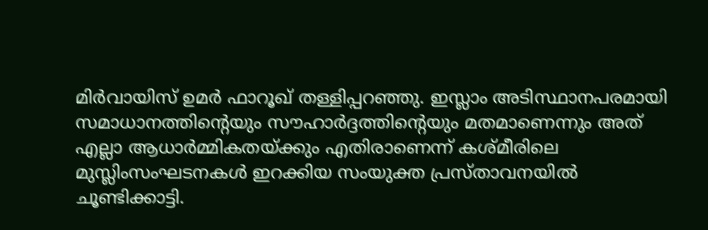മിര്‍വായിസ് ഉമര്‍ ഫാറൂഖ് തള്ളിപ്പറഞ്ഞു. ഇസ്ലാം അടിസ്ഥാനപരമായി സമാധാനത്തിന്റെയും സൗഹാര്‍ദ്ദത്തിന്റെയും മതമാണെന്നും അത് എല്ലാ ആധാര്‍മ്മികതയ്ക്കും എതിരാണെന്ന് കശ്മീരിലെ മുസ്ലിംസംഘടനകള്‍ ഇറക്കിയ സംയുക്ത പ്രസ്താവനയില്‍ ചൂണ്ടിക്കാട്ടി.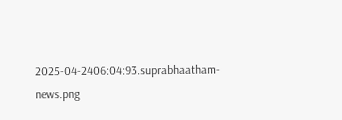2025-04-2406:04:93.suprabhaatham-news.png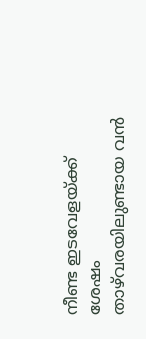നീണ്ട ഇടവേളയ്ക്ക് ശേഷം താഴ്‌വരയിലുണ്ടായ വന്‍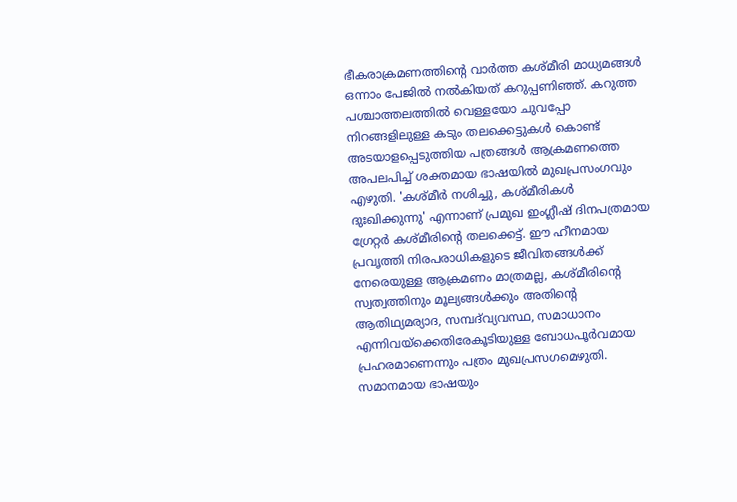ഭീകരാക്രമണത്തിന്റെ വാര്‍ത്ത കശ്മീരി മാധ്യമങ്ങള്‍ ഒന്നാം പേജില്‍ നല്‍കിയത് കറുപ്പണിഞ്ഞ്. കറുത്ത പശ്ചാത്തലത്തില്‍ വെള്ളയോ ചുവപ്പോ നിറങ്ങളിലുള്ള കടും തലക്കെട്ടുകള്‍ കൊണ്ട് അടയാളപ്പെടുത്തിയ പത്രങ്ങള്‍ ആക്രമണത്തെ അപലപിച്ച് ശക്തമായ ഭാഷയില്‍ മുഖപ്രസംഗവും എഴുതി. 'കശ്മീര്‍ നശിച്ചു, കശ്മീരികള്‍ ദുഃഖിക്കുന്നു' എന്നാണ് പ്രമുഖ ഇംഗ്ലീഷ് ദിനപത്രമായ ഗ്രേറ്റര്‍ കശ്മീരിന്റെ തലക്കെട്ട്. ഈ ഹീനമായ പ്രവൃത്തി നിരപരാധികളുടെ ജീവിതങ്ങള്‍ക്ക് നേരെയുള്ള ആക്രമണം മാത്രമല്ല, കശ്മീരിന്റെ സ്വത്വത്തിനും മൂല്യങ്ങള്‍ക്കും അതിന്റെ ആതിഥ്യമര്യാദ, സമ്പദ്‌വ്യവസ്ഥ, സമാധാനം എന്നിവയ്‌ക്കെതിരേകൂടിയുള്ള ബോധപൂര്‍വമായ പ്രഹരമാണെന്നും പത്രം മുഖപ്രസഗമെഴുതി. സമാനമായ ഭാഷയും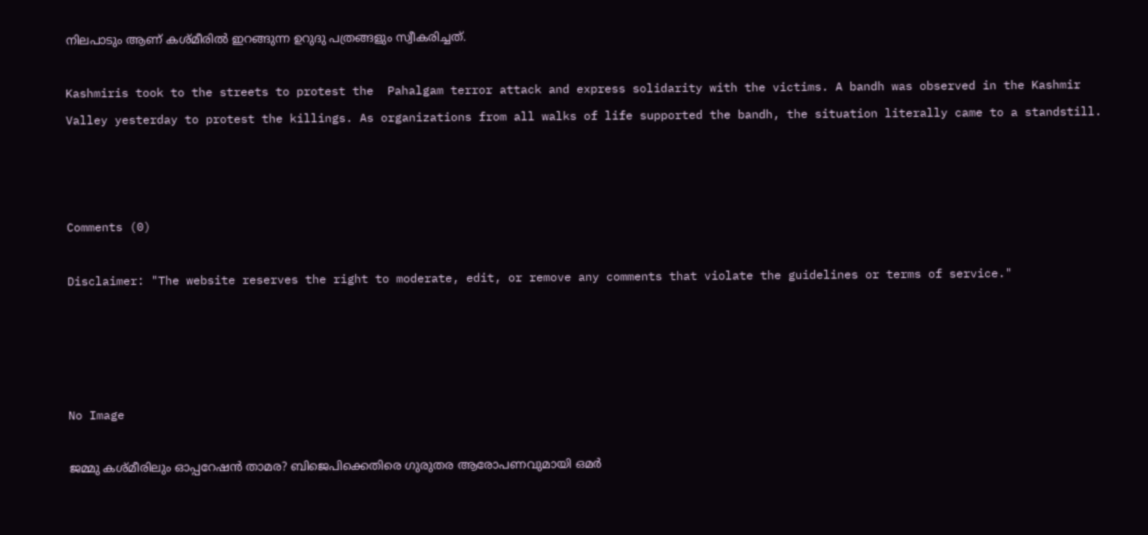നിലപാടും ആണ് കശ്മീരില്‍ ഇറങ്ങുന്ന ഉറുദു പത്രങ്ങളും സ്വീകരിച്ചത്.

Kashmiris took to the streets to protest the  Pahalgam terror attack and express solidarity with the victims. A bandh was observed in the Kashmir Valley yesterday to protest the killings. As organizations from all walks of life supported the bandh, the situation literally came to a standstill.



Comments (0)

Disclaimer: "The website reserves the right to moderate, edit, or remove any comments that violate the guidelines or terms of service."




No Image

ജമ്മു കശ്മീരിലും ഓപ്പറേഷന്‍ താമര? ബിജെപിക്കെതിരെ ഗുരുതര ആരോപണവുമായി ഒമര്‍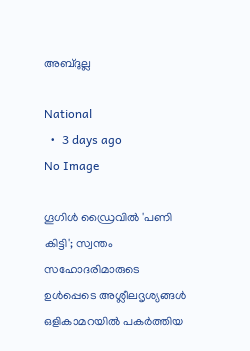അബ്ദുല്ല

National
  •  3 days ago
No Image

ഗൂഗിള്‍ ഡ്രൈവില്‍ 'പണി കിട്ടി'; സ്വന്തം സഹോദരിമാരുടെ ഉള്‍പ്പെടെ അശ്ലീലദൃശ്യങ്ങള്‍ ഒളികാമറയില്‍ പകര്‍ത്തിയ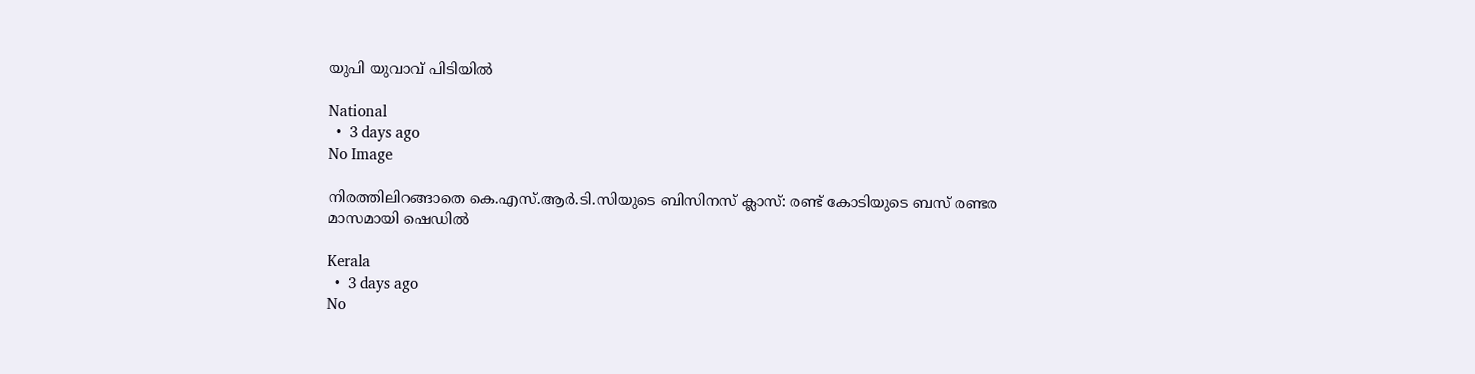യുപി യുവാവ് പിടിയില്‍

National
  •  3 days ago
No Image

നിരത്തിലിറങ്ങാതെ കെ.എസ്.ആർ.ടി.സിയുടെ ബിസിനസ് ക്ലാസ്: രണ്ട് കോടിയുടെ ബസ് രണ്ടര മാസമായി ഷെഡിൽ

Kerala
  •  3 days ago
No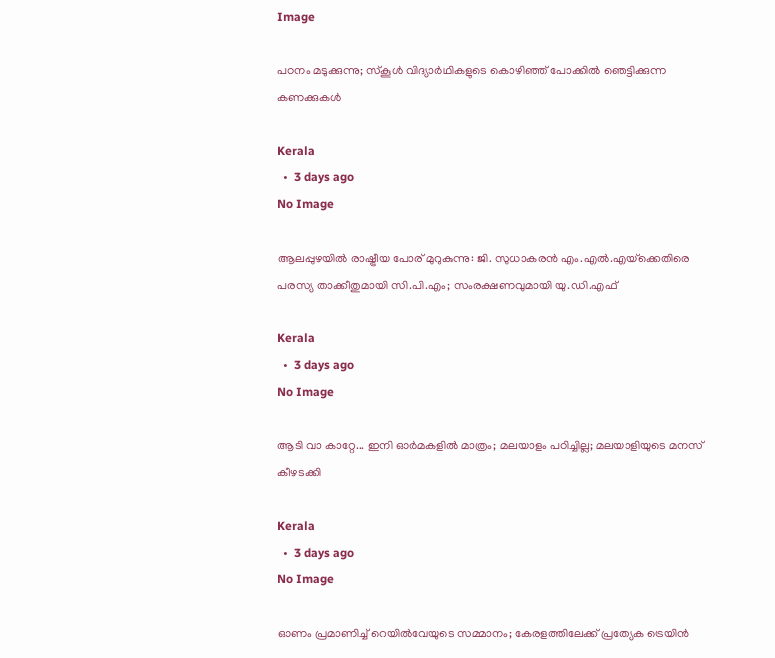Image

പഠനം മടുക്കുന്നു; സ്‌കൂൾ വിദ്യാർഥികളുടെ കൊഴിഞ്ഞ് പോക്കിൽ ഞെട്ടിക്കുന്ന കണക്കുകൾ

Kerala
  •  3 days ago
No Image

ആലപ്പുഴയില്‍ രാഷ്ട്രീയ പോര് മുറുകുന്നു: ജി. സുധാകരന്‍ എം.എല്‍.എയ്‌ക്കെതിരെ പരസ്യ താക്കീതുമായി സി.പി.എം; സംരക്ഷണവുമായി യു.ഡി.എഫ്

Kerala
  •  3 days ago
No Image

ആടി വാ കാറ്റേ... ഇനി ഓർമകളിൽ മാത്രം; മലയാളം പഠിച്ചില്ല; മലയാളിയുടെ മനസ് കീഴടക്കി

Kerala
  •  3 days ago
No Image

ഓണം പ്രമാണിച്ച് റെയില്‍വേയുടെ സമ്മാനം; കേരളത്തിലേക്ക് പ്രത്യേക ട്രെയിന്‍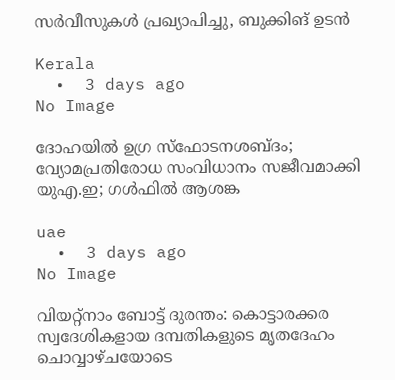സര്‍വീസുകള്‍ പ്രഖ്യാപിച്ചു, ബുക്കിങ് ഉടന്‍

Kerala
  •  3 days ago
No Image

ദോഹയില്‍ ഉഗ്ര സ്‌ഫോടനശബ്ദം; വ്യോമപ്രതിരോധ സംവിധാനം സജീവമാക്കി യുഎ.ഇ; ഗള്‍ഫില്‍ ആശങ്ക

uae
  •  3 days ago
No Image

വിയറ്റ്‌നാം ബോട്ട് ദുരന്തം: കൊട്ടാരക്കര സ്വദേശികളായ ദമ്പതികളുടെ മൃതദേഹം ചൊവ്വാഴ്ചയോടെ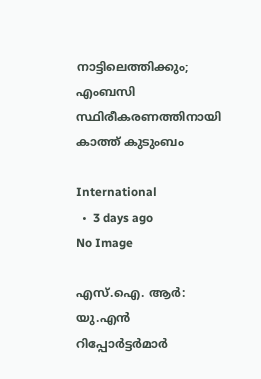നാട്ടിലെത്തിക്കും; എംബസി സ്ഥിരീകരണത്തിനായി കാത്ത് കുടുംബം

International
  •  3 days ago
No Image

എസ്.ഐ. ആർ: യു.എൻ റിപ്പോർട്ടർമാർ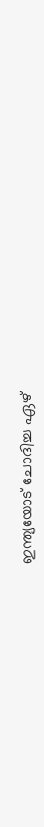ഇന്ത്യയോട് ചോദിച്ച ഏഴ്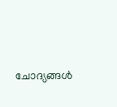ചോദ്യങ്ങൾ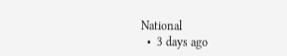National
  •  3 days ago